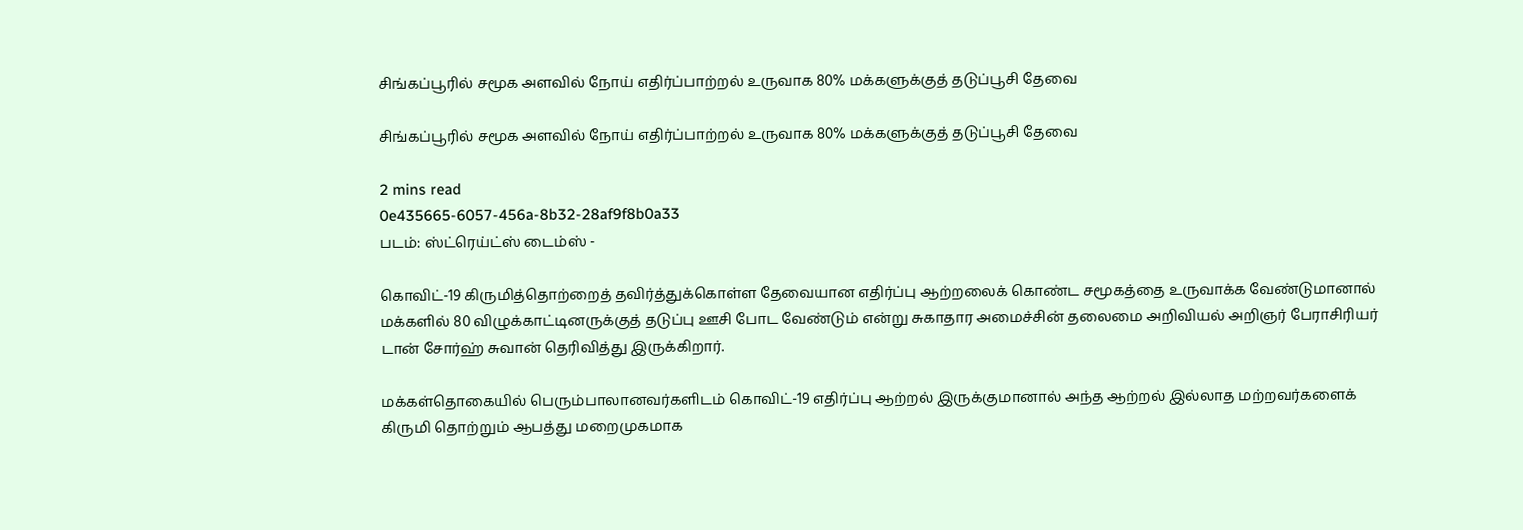சிங்கப்பூரில் சமூக அளவில் நோய் எதிர்ப்பாற்றல் உருவாக 80% மக்களுக்குத் தடுப்பூசி தேவை

சிங்கப்பூரில் சமூக அளவில் நோய் எதிர்ப்பாற்றல் உருவாக 80% மக்களுக்குத் தடுப்பூசி தேவை

2 mins read
0e435665-6057-456a-8b32-28af9f8b0a33
படம்: ஸ்ட்ரெய்ட்ஸ் டைம்ஸ் -

கொவிட்-19 கிருமித்தொற்றைத் தவிர்த்துக்கொள்ள தேவையான எதிர்ப்பு ஆற்றலைக் கொண்ட சமூகத்தை உருவாக்க வேண்டுமானால் மக்களில் 80 விழுக்காட்டினருக்குத் தடுப்பு ஊசி போட வேண்டும் என்று சுகாதார அமைச்சின் தலைமை அறிவியல் அறிஞர் பேராசிரியர் டான் சோர்ஹ் சுவான் தெரிவித்து இருக்கிறார்.

மக்கள்தொகையில் பெரும்பாலானவர்களிடம் கொவிட்-19 எதிர்ப்பு ஆற்றல் இருக்குமானால் அந்த ஆற்றல் இல்லாத மற்றவர்களைக் கிருமி தொற்றும் ஆபத்து மறைமுகமாக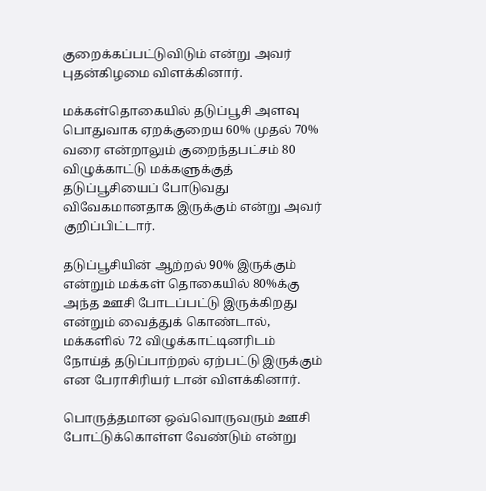குறைக்கப்பட்டுவிடும் என்று அவர் புதன்கிழமை விளக்கினார்.

மக்கள்தொகையில் தடுப்பூசி அளவு பொதுவாக ஏறக்குறைய 60% முதல் 70% வரை என்றாலும் குறைந்தபட்சம் 80 விழுக்காட்டு மக்களுக்குத் தடுப்பூசியைப் போடுவது விவேகமானதாக இருக்கும் என்று அவர் குறிப்பிட்டார்.

தடுப்பூசியின் ஆற்றல் 90% இருக்கும் என்றும் மக்கள் தொகையில் 80%க்கு அந்த ஊசி போடப்பட்டு இருக்கிறது என்றும் வைத்துக் கொண்டால், மக்களில் 72 விழுக்காட்டினரிடம் நோய்த் தடுப்பாற்றல் ஏற்பட்டு இருக்கும் என பேராசிரியர் டான் விளக்கினார்.

பொருத்தமான ஒவ்வொருவரும் ஊசி போட்டுக்கொள்ள வேண்டும் என்று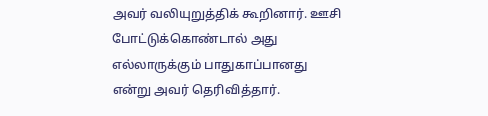அவர் வலியுறுத்திக் கூறினார். ஊசி போட்டுக்கொண்டால் அது எல்லாருக்கும் பாதுகாப்பானது என்று அவர் தெரிவித்தார்.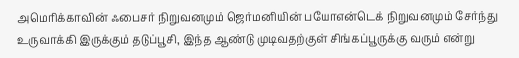அமெரிக்காவின் ஃபைசர் நிறுவனமும் ஜெர்மனியின் பயோஎன்டெக் நிறுவனமும் சேர்ந்து உருவாக்கி இருக்கும் தடுப்பூசி, இந்த ஆண்டு முடிவதற்குள் சிங்கப்பூருக்கு வரும் என்று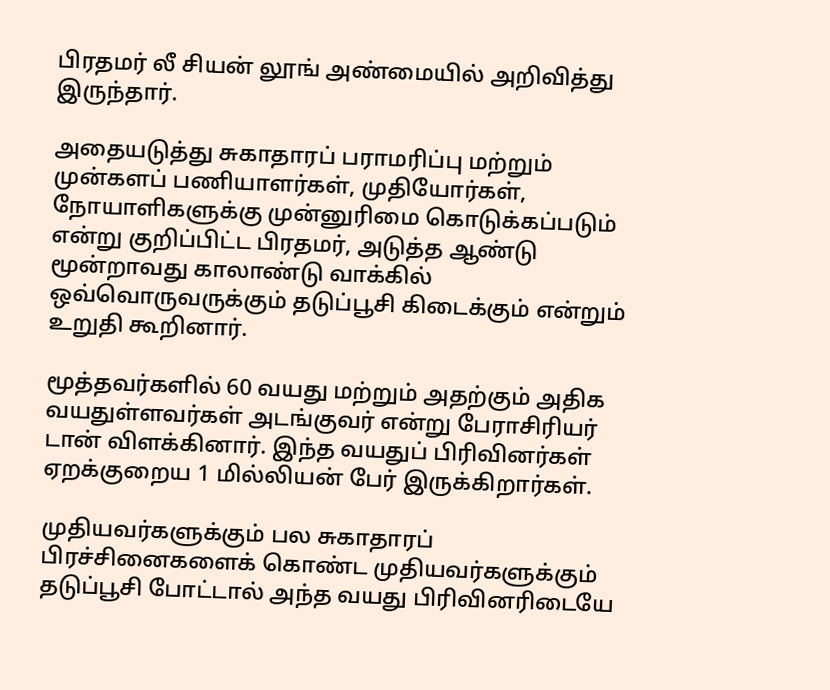பிரதமர் லீ சியன் லூங் அண்மையில் அறிவித்து இருந்தார்.

அதையடுத்து சுகாதாரப் பராமரிப்பு மற்றும் முன்களப் பணியாளர்கள், முதியோர்கள், நோயாளிகளுக்கு முன்னுரிமை கொடுக்கப்படும் என்று குறிப்பிட்ட பிரதமர், அடுத்த ஆண்டு மூன்றாவது காலாண்டு வாக்கில் ஒவ்வொருவருக்கும் தடுப்பூசி கிடைக்கும் என்றும் உறுதி கூறினார்.

மூத்தவர்களில் 60 வயது மற்றும் அதற்கும் அதிக வயதுள்ளவர்கள் அடங்குவர் என்று பேராசிரியர் டான் விளக்கினார். இந்த வயதுப் பிரிவினர்கள் ஏறக்குறைய 1 மில்லியன் பேர் இருக்கிறார்கள்.

முதியவர்களுக்கும் பல சுகாதாரப் பிரச்சினைகளைக் கொண்ட முதியவர்களுக்கும் தடுப்பூசி போட்டால் அந்த வயது பிரிவினரிடையே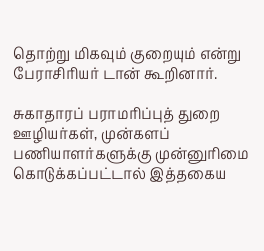தொற்று மிகவும் குறையும் என்று பேராசிரியர் டான் கூறினார்.

சுகாதாரப் பராமரிப்புத் துறை ஊழியர்கள், முன்களப் பணியாளர்களுக்கு முன்னுரிமை கொடுக்கப்பட்டால் இத்தகைய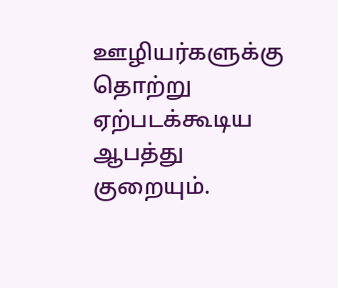ஊழியர்களுக்கு தொற்று ஏற்படக்கூடிய ஆபத்து குறையும்.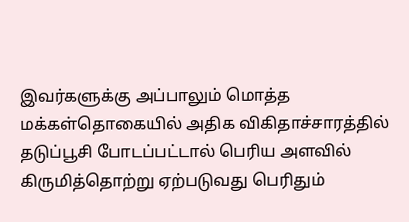இவர்களுக்கு அப்பாலும் மொத்த மக்கள்தொகையில் அதிக விகிதாச்சாரத்தில் தடுப்பூசி போடப்பட்டால் பெரிய அளவில் கிருமித்தொற்று ஏற்படுவது பெரிதும்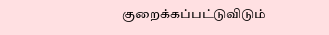குறைக்கப்பட்டுவிடும்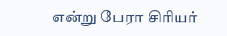என்று பேரா சிரியர்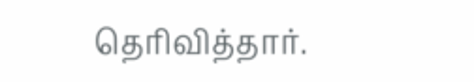தெரிவித்தார்.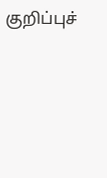குறிப்புச்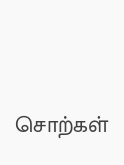சொற்கள்